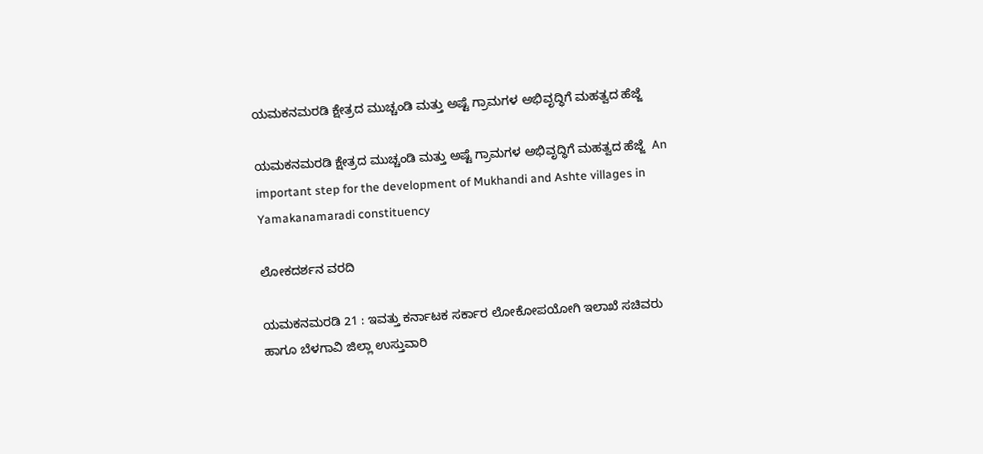ಯಮಕನಮರಡಿ ಕ್ಷೇತ್ರದ ಮುಚ್ಚಂಡಿ ಮತ್ತು ಅಷ್ಟೆ ಗ್ರಾಮಗಳ ಅಭಿವೃದ್ಧಿಗೆ ಮಹತ್ವದ ಹೆಜ್ಜೆ

ಯಮಕನಮರಡಿ ಕ್ಷೇತ್ರದ ಮುಚ್ಚಂಡಿ ಮತ್ತು ಅಷ್ಟೆ ಗ್ರಾಮಗಳ ಅಭಿವೃದ್ಧಿಗೆ ಮಹತ್ವದ ಹೆಜ್ಜೆ  An important step for the development of Mukhandi and Ashte villages in Yamakanamaradi constituency

ಲೋಕದರ್ಶನ ವರದಿ

ಯಮಕನಮರಡಿ 21 : ಇವತ್ತು ಕರ್ನಾಟಕ ಸರ್ಕಾರ ಲೋಕೋಪಯೋಗಿ ಇಲಾಖೆ ಸಚಿವರು ಹಾಗೂ ಬೆಳಗಾವಿ ಜಿಲ್ಲಾ ಉಸ್ತುವಾರಿ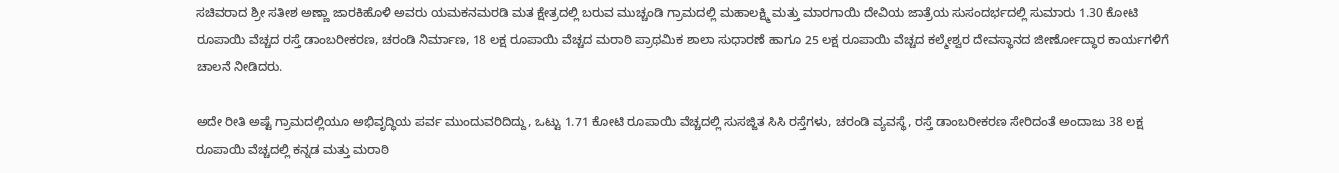ಸಚಿವರಾದ ಶ್ರೀ ಸತೀಶ ಅಣ್ಣಾ ಜಾರಕಿಹೊಳಿ ಅವರು ಯಮಕನಮರಡಿ ಮತ ಕ್ಷೇತ್ರದಲ್ಲಿ ಬರುವ ಮುಚ್ಚಂಡಿ ಗ್ರಾಮದಲ್ಲಿ ಮಹಾಲಕ್ಷ್ಮಿ ಮತ್ತು ಮಾರಗಾಯಿ ದೇವಿಯ ಜಾತ್ರೆಯ ಸುಸಂದರ್ಭದಲ್ಲಿ ಸುಮಾರು 1.30 ಕೋಟಿ ರೂಪಾಯಿ ವೆಚ್ಚದ ರಸ್ತೆ ಡಾಂಬರೀಕರಣ, ಚರಂಡಿ ನಿರ್ಮಾಣ, 18 ಲಕ್ಷ ರೂಪಾಯಿ ವೆಚ್ಚದ ಮರಾಠಿ ಪ್ರಾಥಮಿಕ ಶಾಲಾ ಸುಧಾರಣೆ ಹಾಗೂ 25 ಲಕ್ಷ ರೂಪಾಯಿ ವೆಚ್ಚದ ಕಲ್ಮೇಶ್ವರ ದೇವಸ್ಥಾನದ ಜೀರ್ಣೋದ್ಧಾರ ಕಾರ್ಯಗಳಿಗೆ ಚಾಲನೆ ನೀಡಿದರು.

ಅದೇ ರೀತಿ ಅಷ್ಟೆ ಗ್ರಾಮದಲ್ಲಿಯೂ ಅಭಿವೃದ್ಧಿಯ ಪರ್ವ ಮುಂದುವರಿದಿದ್ದು, ಒಟ್ಟು 1.71 ಕೋಟಿ ರೂಪಾಯಿ ವೆಚ್ಚದಲ್ಲಿ ಸುಸಜ್ಜಿತ ಸಿಸಿ ರಸ್ತೆಗಳು, ಚರಂಡಿ ವ್ಯವಸ್ಥೆ, ರಸ್ತೆ ಡಾಂಬರೀಕರಣ ಸೇರಿದಂತೆ ಅಂದಾಜು 38 ಲಕ್ಷ ರೂಪಾಯಿ ವೆಚ್ಚದಲ್ಲಿ ಕನ್ನಡ ಮತ್ತು ಮರಾಠಿ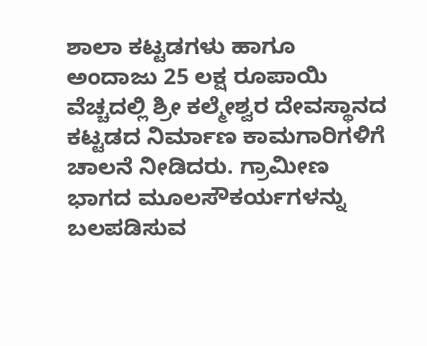ಶಾಲಾ ಕಟ್ಟಡಗಳು ಹಾಗೂ ಅಂದಾಜು 25 ಲಕ್ಷ ರೂಪಾಯಿ ವೆಚ್ಚದಲ್ಲಿ ಶ್ರೀ ಕಲ್ಮೇಶ್ವರ ದೇವಸ್ಥಾನದ ಕಟ್ಟಡದ ನಿರ್ಮಾಣ ಕಾಮಗಾರಿಗಳಿಗೆ ಚಾಲನೆ ನೀಡಿದರು. ಗ್ರಾಮೀಣ ಭಾಗದ ಮೂಲಸೌಕರ್ಯಗಳನ್ನು ಬಲಪಡಿಸುವ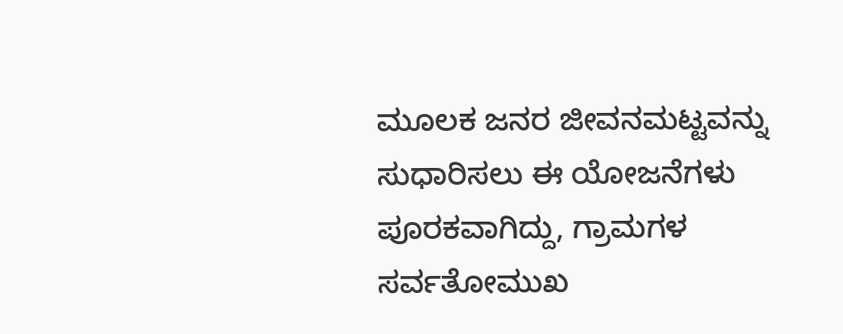ಮೂಲಕ ಜನರ ಜೀವನಮಟ್ಟವನ್ನು ಸುಧಾರಿಸಲು ಈ ಯೋಜನೆಗಳು ಪೂರಕವಾಗಿದ್ದು, ಗ್ರಾಮಗಳ ಸರ್ವತೋಮುಖ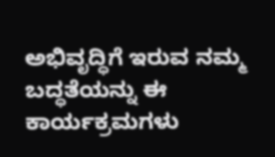ಅಭಿವೃದ್ಧಿಗೆ ಇರುವ ನಮ್ಮ ಬದ್ಧತೆಯನ್ನು ಈ ಕಾರ್ಯಕ್ರಮಗಳು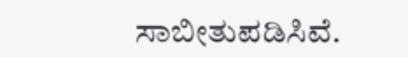ಸಾಬೀತುಪಡಿಸಿವೆ.